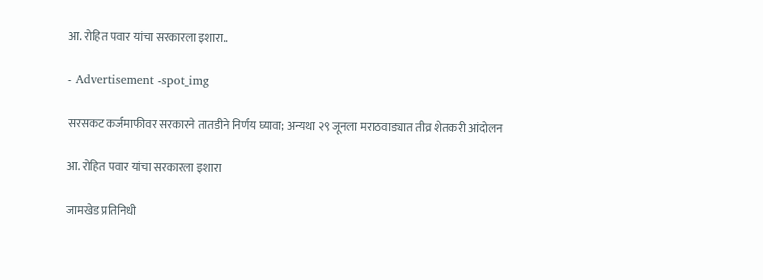आ. रोहित पवार यांचा सरकारला इशारा..

- Advertisement -spot_img

सरसकट कर्जमाफीवर सरकारने तातडीने निर्णय घ्यावा; अन्यथा २९ जूनला मराठवाड्यात तीव्र शेतकरी आंदोलन

आ. रोहित पवार यांचा सरकारला इशारा

जामखेड प्रतिनिधी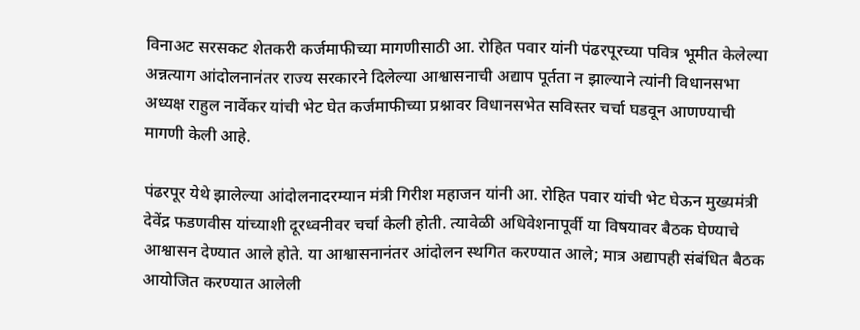विनाअट सरसकट शेतकरी कर्जमाफीच्या मागणीसाठी आ. रोहित पवार यांनी पंढरपूरच्या पवित्र भूमीत केलेल्या अन्नत्याग आंदोलनानंतर राज्य सरकारने दिलेल्या आश्वासनाची अद्याप पूर्तता न झाल्याने त्यांनी विधानसभा अध्यक्ष राहुल नार्वेकर यांची भेट घेत कर्जमाफीच्या प्रश्नावर विधानसभेत सविस्तर चर्चा घडवून आणण्याची मागणी केली आहे.

पंढरपूर येथे झालेल्या आंदोलनादरम्यान मंत्री गिरीश महाजन यांनी आ. रोहित पवार यांची भेट घेऊन मुख्यमंत्री देवेंद्र फडणवीस यांच्याशी दूरध्वनीवर चर्चा केली होती. त्यावेळी अधिवेशनापूर्वी या विषयावर बैठक घेण्याचे आश्वासन देण्यात आले होते. या आश्वासनानंतर आंदोलन स्थगित करण्यात आले; मात्र अद्यापही संबंधित बैठक आयोजित करण्यात आलेली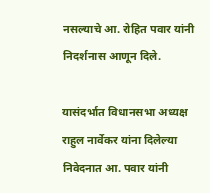नसल्याचे आ. रोहित पवार यांनी निदर्शनास आणून दिले.

यासंदर्भात विधानसभा अध्यक्ष राहुल नार्वेकर यांना दिलेल्या निवेदनात आ. पवार यांनी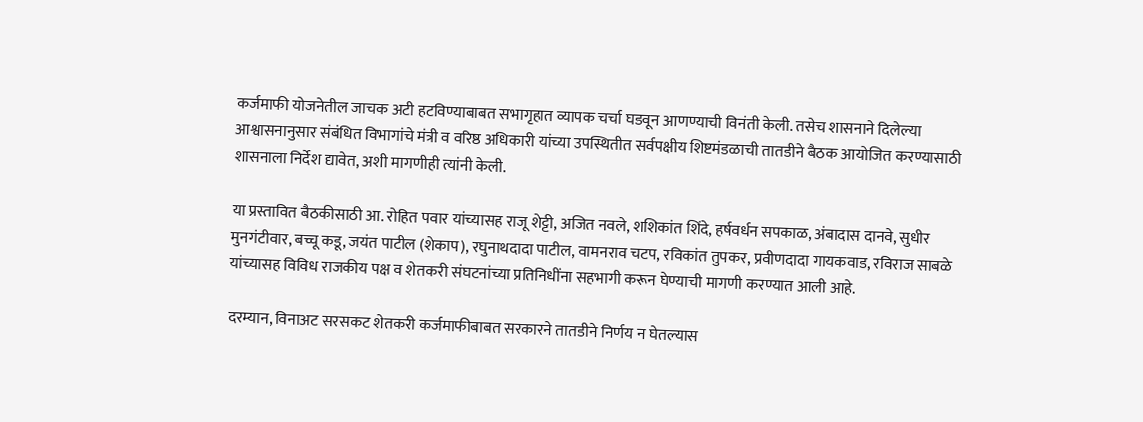कर्जमाफी योजनेतील जाचक अटी हटविण्याबाबत सभागृहात व्यापक चर्चा घडवून आणण्याची विनंती केली. तसेच शासनाने दिलेल्या आश्वासनानुसार संबंधित विभागांचे मंत्री व वरिष्ठ अधिकारी यांच्या उपस्थितीत सर्वपक्षीय शिष्टमंडळाची तातडीने बैठक आयोजित करण्यासाठी शासनाला निर्देश द्यावेत, अशी मागणीही त्यांनी केली.

या प्रस्तावित बैठकीसाठी आ. रोहित पवार यांच्यासह राजू शेट्टी, अजित नवले, शशिकांत शिंदे, हर्षवर्धन सपकाळ, अंबादास दानवे, सुधीर मुनगंटीवार, बच्चू कडू, जयंत पाटील (शेकाप), रघुनाथदादा पाटील, वामनराव चटप, रविकांत तुपकर, प्रवीणदादा गायकवाड, रविराज साबळे यांच्यासह विविध राजकीय पक्ष व शेतकरी संघटनांच्या प्रतिनिधींना सहभागी करून घेण्याची मागणी करण्यात आली आहे.

दरम्यान, विनाअट सरसकट शेतकरी कर्जमाफीबाबत सरकारने तातडीने निर्णय न घेतल्यास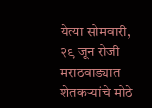येत्या सोमवारी, २९ जून रोजी मराठवाड्यात शेतकऱ्यांचे मोठे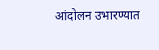आंदोलन उभारण्यात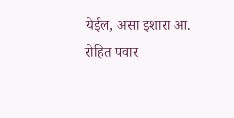येईल, असा इशारा आ. रोहित पवार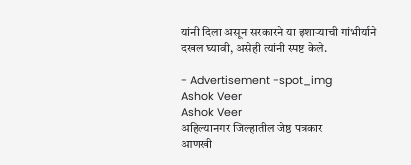यांनी दिला असून सरकारने या इशाऱ्याची गांभीर्याने दखल घ्यावी, असेही त्यांनी स्पष्ट केले.

- Advertisement -spot_img
Ashok Veer
Ashok Veer
अहिल्यानगर जिल्हातील जेष्ठ पत्रकार
आणखी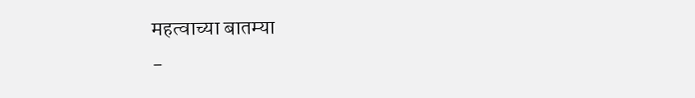महत्वाच्या बातम्या
-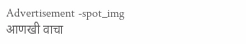Advertisement -spot_img
आणखी वाचा